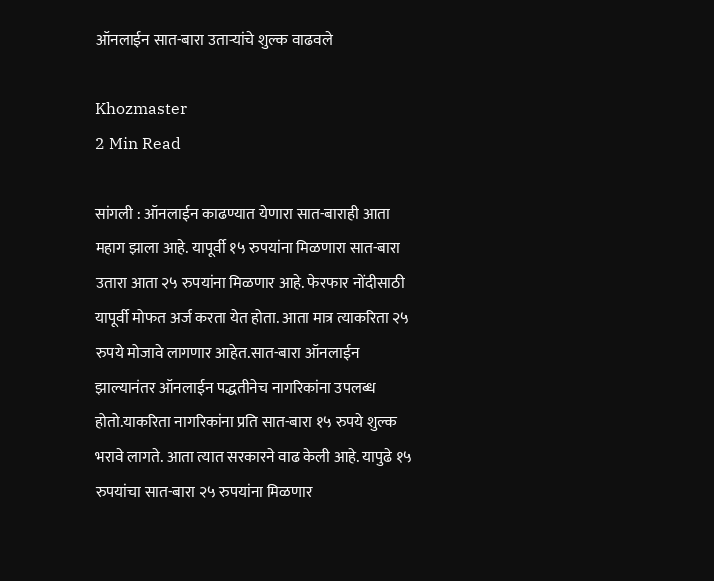ऑनलाईन सात-बारा उताऱ्यांचे शुल्क वाढवले

Khozmaster
2 Min Read

सांगली : ऑनलाईन काढण्यात येणारा सात-बाराही आता महाग झाला आहे. यापूर्वी १५ रुपयांना मिळणारा सात-बारा उतारा आता २५ रुपयांना मिळणार आहे. फेरफार नोंदीसाठी यापूर्वी मोफत अर्ज करता येत होता. आता मात्र त्याकरिता २५ रुपये मोजावे लागणार आहेत.सात-बारा ऑनलाईन झाल्यानंतर ऑनलाईन पद्धतीनेच नागरिकांना उपलब्ध होतो.याकरिता नागरिकांना प्रति सात-बारा १५ रुपये शुल्क भरावे लागते. आता त्यात सरकारने वाढ केली आहे. यापुढे १५ रुपयांचा सात-बारा २५ रुपयांना मिळणार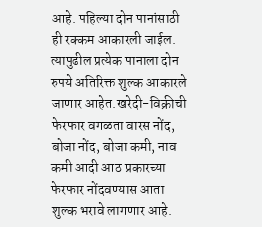आहे. पहिल्या दोन पानांसाठी ही रक्कम आकारली जाईल. त्यापुढील प्रत्येक पानाला दोन रुपये अतिरिक्त शुल्क आकारले जाणार आहेत.खरेदी-विक्रीची फेरफार वगळता वारस नोंद, बोजा नोंद, बोजा कमी, नाव कमी आदी आठ प्रकारच्या फेरफार नोंदवण्यास आता शुल्क भरावे लागणार आहे.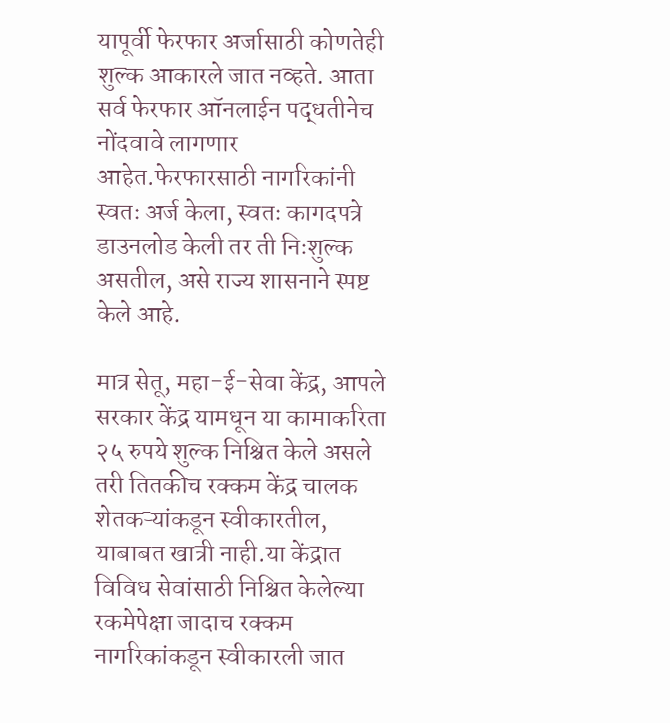यापूर्वी फेरफार अर्जासाठी कोणतेही शुल्क आकारले जात नव्हते. आता सर्व फेरफार ऑनलाईन पद्धतीनेच नोंदवावे लागणार आहेत.फेरफारसाठी नागरिकांनी स्वतः अर्ज केला, स्वतः कागदपत्रे डाउनलोड केली तर ती निःशुल्क असतील, असे राज्य शासनाने स्पष्ट केले आहे.

मात्र सेतू, महा-ई-सेवा केंद्र, आपले सरकार केंद्र यामधून या कामाकरिता २५ रुपये शुल्क निश्चित केले असले तरी तितकीच रक्कम केंद्र चालक शेतकऱ्यांकडून स्वीकारतील, याबाबत खात्री नाही.या केंद्रात विविध सेवांसाठी निश्चित केलेल्या रकमेपेक्षा जादाच रक्कम नागरिकांकडून स्वीकारली जात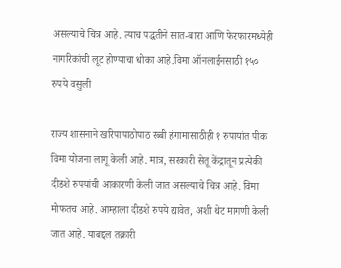असल्याचे चित्र आहे. त्याच पद्धतीने सात-बारा आणि फेरफारमध्येही नागरिकांची लूट होण्याचा धोका आहे.विमा ऑनलाईनसाठी १५० रुपये वसुली

राज्य शासनाने खरिपापाठोपाठ रब्बी हंगामासाठीही १ रुपायांत पीक विमा योजना लागू केली आहे. मात्र, सरकारी सेतू केंद्रातून प्रत्येकी दीडशे रुपयांची आकारणी केली जात असल्याचे चित्र आहे. विमा मोफतच आहे. आम्हाला दीडशे रुपये द्यावेत, अशी थेट मागणी केली जात आहे. याबद्दल तक्रारी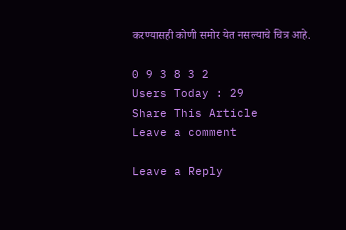करण्यासही कोणी समोर येत नसल्याचे चित्र आहे.

0 9 3 8 3 2
Users Today : 29
Share This Article
Leave a comment

Leave a Reply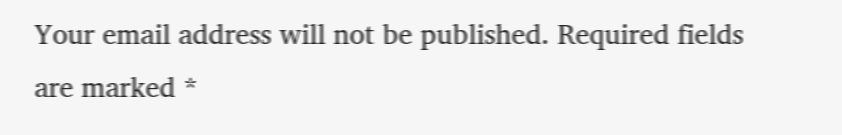Your email address will not be published. Required fields are marked *